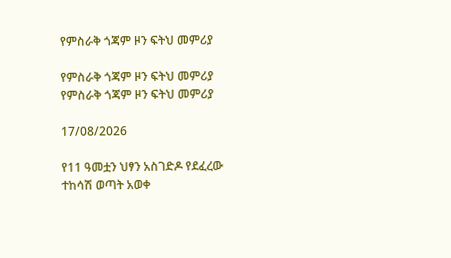የምስራቅ ጎጃም ዞን ፍትህ መምሪያ

የምስራቅ ጎጃም ዞን ፍትህ መምሪያ የምስራቅ ጎጃም ዞን ፍትህ መምሪያ

17/08/2026

የ11 ዓመቷን ህፃን አስገድዶ የደፈረው ተከሳሽ ወጣት አወቀ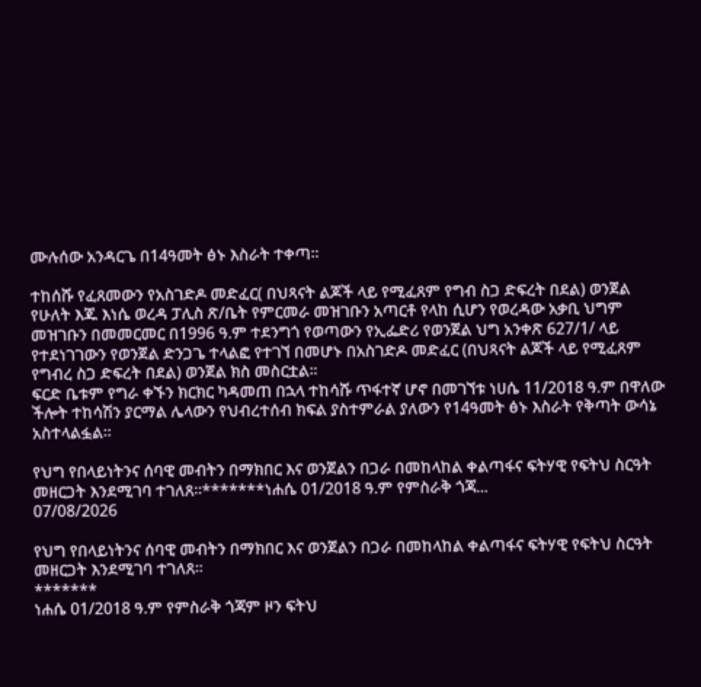ሙሉሰው አንዳርጌ በ14ዓመት ፅኑ እስራት ተቀጣ።

ተከሰሹ የፈጸመውን የአስገድዶ መድፈር( በህጻናት ልጆች ላይ የሚፈጸም የግብ ስጋ ድፍረት በደል) ወንጀል የሁለት እጁ እነሴ ወረዳ ፓሊስ ጽ/ቤት የምርመራ መዝገቡን አጣርቶ የላከ ሲሆን የወረዳው አቃቢ ህግም መዝገቡን በመመርመር በ1996 ዓ.ም ተደንግጎ የወጣውን የኢፌድሪ የወንጀል ህግ አንቀጽ 627/1/ ላይ የተደነገገውን የወንጀል ድንጋጌ ተላልፎ የተገኘ በመሆኑ በአስገድዶ መድፈር (በህጻናት ልጆች ላይ የሚፈጸም የግብረ ስጋ ድፍረት በደል) ወንጀል ክስ መስርቷል።
ፍርድ ቤቱም የግራ ቀኙን ክርክር ካዳመጠ በኋላ ተከሳሹ ጥፋተኛ ሆኖ በመገኘቱ ነሀሴ 11/2018 ዓ.ም በዋለው ችሎት ተከሳሽን ያርማል ሌላውን የህብረተሰብ ክፍል ያስተምራል ያለውን የ14ዓመት ፅኑ እስራት የቅጣት ውሳኔ አስተላልፏል።

የህግ የበላይነትንና ሰባዊ መብትን በማክበር እና ወንጀልን በጋራ በመከላከል ቀልጣፋና ፍትሃዊ የፍትህ ስርዓት መዘርጋት እንደሚገባ ተገለጸ።*******ነሐሴ 01/2018 ዓ.ም የምስራቅ ጎጃ...
07/08/2026

የህግ የበላይነትንና ሰባዊ መብትን በማክበር እና ወንጀልን በጋራ በመከላከል ቀልጣፋና ፍትሃዊ የፍትህ ስርዓት መዘርጋት እንደሚገባ ተገለጸ።
*******
ነሐሴ 01/2018 ዓ.ም የምስራቅ ጎጃም ዞን ፍትህ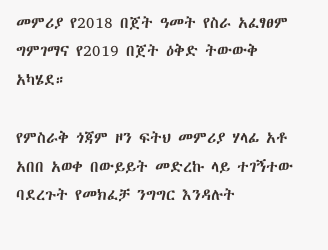መምሪያ የ2018 በጀት ዓመት የስራ አፈፃፀም ግምገማና የ2019 በጀት ዕቅድ ትውውቅ አካሄደ።

የምስራቅ ጎጃም ዞን ፍትህ መምሪያ ሃላፊ አቶ አበበ አወቀ በውይይት መድረኩ ላይ ተገኝተው ባደረጉት የመክፈቻ ንግግር እንዳሉት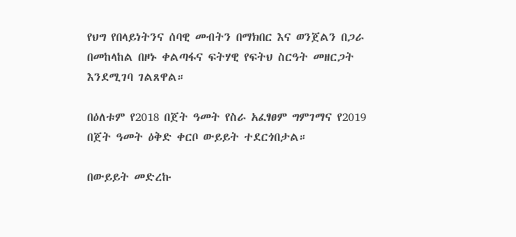የህግ የበላይነትንና ሰባዊ መብትን በማክበር እና ወንጀልን በጋራ በመከላከል በዞኑ ቀልጣፋና ፍትሃዊ የፍትህ ስርዓት መዘርጋት እንደሚገባ ገልጸዋል።

በዕለቱም የ2018 በጀት ዓመት የስራ አፈፃፀም ግምገማና የ2019 በጀት ዓመት ዕቅድ ቀርቦ ውይይት ተደርጎበታል።

በውይይት መድረኩ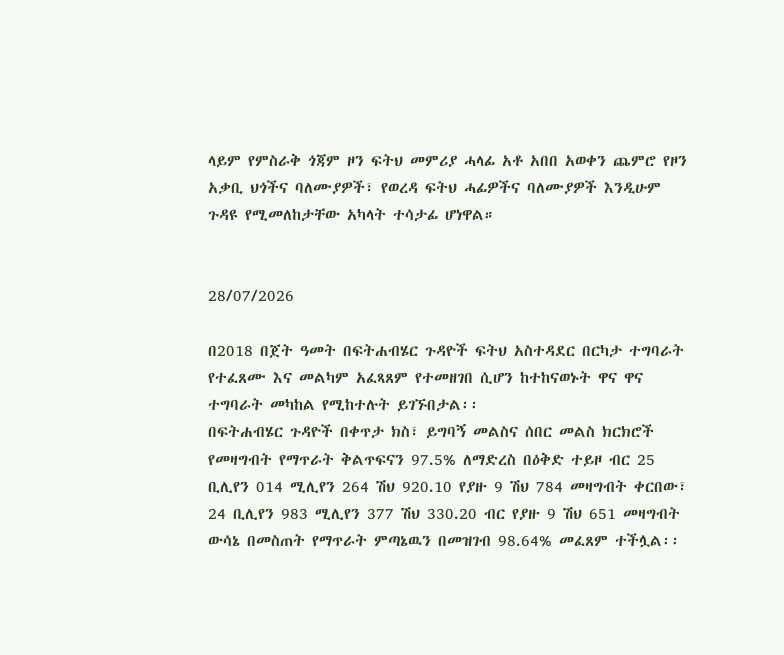ላይም የምስራቅ ጎጃም ዞን ፍትህ መምሪያ ሓላፊ አቶ አበበ አወቀን ጨምሮ የዞን አቃቢ ህጎችና ባለሙያዎች፣ የወረዳ ፍትህ ሓፊዎችና ባለሙያዎች እንዲሁም ጉዳዩ የሚመለከታቸው አካላት ተሳታፊ ሆነዋል።


28/07/2026

በ2018 በጀት ዓመት በፍትሐብሄር ጉዳዮች ፍትህ አስተዳደር በርካታ ተግባራት የተፈጸሙ እና መልካም አፈጻጸም የተመዘገበ ሲሆን ከተከናወኑት ዋና ዋና ተግባራት መካከል የሚከተሉት ይገኙበታል፡፡
በፍትሐብሄር ጉዳዮች በቀጥታ ክስ፣ ይግባኝ መልስና ሰበር መልስ ክርክሮች የመዛግብት የማጥራት ቅልጥፍናን 97.5% ለማድረስ በዕቅድ ተይዞ ብር 25 ቢሊየን 014 ሚሊየን 264 ሽህ 920.10 የያዙ 9 ሽህ 784 መዛግብት ቀርበው፣ 24 ቢሊየን 983 ሚሊየን 377 ሽህ 330.20 ብር የያዙ 9 ሽህ 651 መዛግብት ውሳኔ በመስጠት የማጥራት ምጣኔዉን በመዝገብ 98.64% መፈጸም ተችሏል፡፡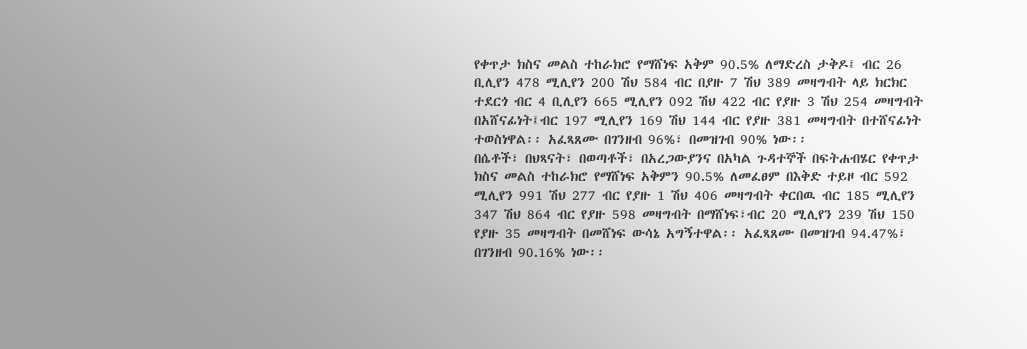የቀጥታ ክስና መልስ ተከራክሮ የማሸነፍ አቅም 90.5% ለማድረስ ታቅዶ፤ ብር 26 ቢሊየን 478 ሚሊየን 200 ሽህ 584 ብር በያዙ 7 ሽህ 389 መዛግብት ላይ ክርክር ተደርጎ ብር 4 ቢሊየን 665 ሚሊየን 092 ሽህ 422 ብር የያዙ 3 ሽህ 254 መዛግብት በአሸናፊነት፤ብር 197 ሚሊየን 169 ሽህ 144 ብር የያዙ 381 መዛግብት በተሸናፊነት ተወስነዋል፡፡ አፈጻጸሙ በገንዘብ 96%፣ በመዝገብ 90% ነው፡፡
በሴቶች፣ በህጻናት፣ በወጣቶች፣ በአረጋውያንና በአካል ጉዳተኞች በፍትሐብሄር የቀጥታ ክስና መልስ ተከራክሮ የማሸነፍ አቅምን 90.5% ለመፈፀም በእቅድ ተይዞ ብር 592 ሚሊየን 991 ሽህ 277 ብር የያዙ 1 ሽህ 406 መዛግብት ቀርበዉ ብር 185 ሚሊየን 347 ሽህ 864 ብር የያዙ 598 መዛግብት በማሸነፍ፣ብር 20 ሚሊየን 239 ሽህ 150 የያዙ 35 መዛግብት በመሸነፍ ውሳኔ አግኝተዋል፡፡ አፈጻጸሙ በመዝገብ 94.47%፣ በገንዘብ 90.16% ነው፡፡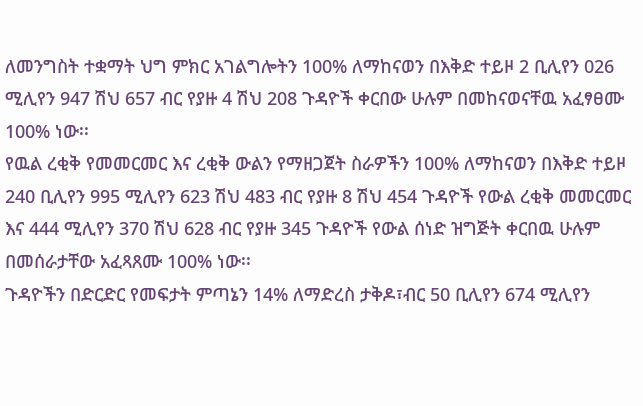ለመንግስት ተቋማት ህግ ምክር አገልግሎትን 100% ለማከናወን በእቅድ ተይዞ 2 ቢሊየን 026 ሚሊየን 947 ሽህ 657 ብር የያዙ 4 ሽህ 208 ጉዳዮች ቀርበው ሁሉም በመከናወናቸዉ አፈፃፀሙ 100% ነው፡፡
የዉል ረቂቅ የመመርመር እና ረቂቅ ውልን የማዘጋጀት ስራዎችን 100% ለማከናወን በእቅድ ተይዞ 240 ቢሊየን 995 ሚሊየን 623 ሽህ 483 ብር የያዙ 8 ሽህ 454 ጉዳዮች የውል ረቂቅ መመርመር እና 444 ሚሊየን 370 ሽህ 628 ብር የያዙ 345 ጉዳዮች የውል ሰነድ ዝግጅት ቀርበዉ ሁሉም በመሰራታቸው አፈጻጸሙ 100% ነው፡፡
ጉዳዮችን በድርድር የመፍታት ምጣኔን 14% ለማድረስ ታቅዶ፣ብር 50 ቢሊየን 674 ሚሊየን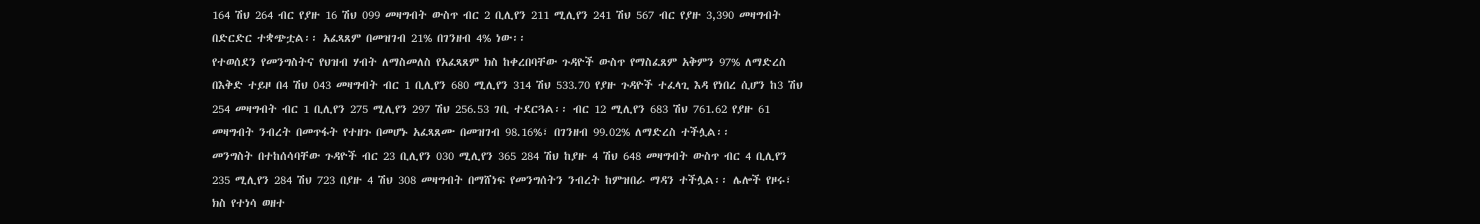164 ሽህ 264 ብር የያዙ 16 ሽህ 099 መዛግብት ውስጥ ብር 2 ቢሊየን 211 ሚሊየን 241 ሽህ 567 ብር የያዙ 3,390 መዛግብት በድርድር ተቋጭቷል፡፡ አፈጻጸም በመዝገብ 21% በገንዘብ 4% ነው፡፡
የተወሰደን የመንግስትና የህዝብ ሃብት ለማስመለስ የአፈጻጸም ክስ ከቀረበባቸው ጉዳዮች ውስጥ የማስፈጸም አቅምን 97% ለማድረስ በእቅድ ተይዞ በ4 ሽህ 043 መዛግብት ብር 1 ቢሊየን 680 ሚሊየን 314 ሽህ 533.70 የያዙ ጉዳዮች ተፈላጊ እዳ የነበረ ሲሆን ከ3 ሽህ 254 መዛግብት ብር 1 ቢሊየን 275 ሚሊየን 297 ሽህ 256.53 ገቢ ተደርጓል፡፡ ብር 12 ሚሊየን 683 ሽህ 761.62 የያዙ 61 መዛግብት ንብረት በመጥፋት የተዘጉ በመሆኑ አፈጻጸሙ በመዝገብ 98.16%፣ በገንዘብ 99.02% ለማድረስ ተችሏል፡፡
መንግስት በተከሰሳባቸው ጉዳዮች ብር 23 ቢሊየን 030 ሚሊየን 365 284 ሽህ ከያዙ 4 ሽህ 648 መዛግብት ውስጥ ብር 4 ቢሊየን 235 ሚሊየን 284 ሽህ 723 በያዙ 4 ሽህ 308 መዛግብት በማሸነፍ የመንግሰትን ንብረት ከምዝበራ ማዳን ተችሏል፡፡ ሌሎች የዞሩ፣ ክስ የተነሳ ወዘተ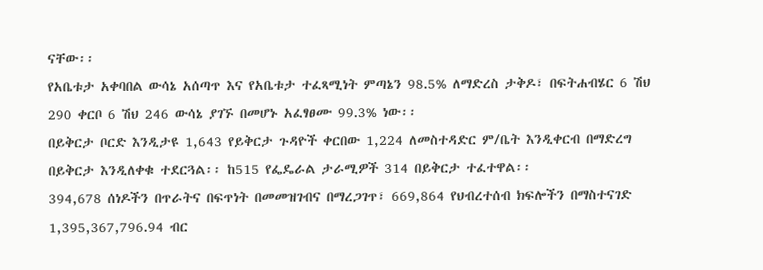ናቸው፡፡
የአቤቱታ አቀባበል ውሳኔ አሰጣጥ እና የአቤቱታ ተፈጻሚነት ምጣኔን 98.5% ለማድረስ ታቅዶ፣ በፍትሐብሄር 6 ሽህ 290 ቀርቦ 6 ሽህ 246 ውሳኔ ያገኙ በመሆኑ አፈፃፀሙ 99.3% ነው፡፡
በይቅርታ ቦርድ እንዲታዩ 1,643 የይቅርታ ጉዳዮች ቀርበው 1,224 ለመስተዳድር ም/ቤት እንዲቀርብ በማድረግ በይቅርታ እንዲለቀቁ ተደርጓል፡፡ ከ515 የፌዴራል ታራሚዎች 314 በይቅርታ ተፈተዋል፡፡
394,678 ሰነዶችን በጥራትና በፍጥነት በመመዝገብና በማረጋገጥ፣ 669,864 የህብረተሰብ ክፍሎችን በማስተናገድ 1,395,367,796.94 ብር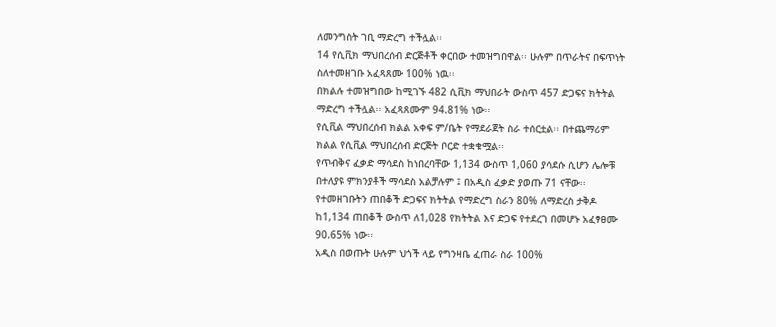ለመንግስት ገቢ ማድረግ ተችሏል፡፡
14 የሲቪክ ማህበረሰብ ድርጅቶች ቀርበው ተመዝግበዋል፡፡ ሁሉም በጥራትና በፍጥነት ስለተመዘገቡ አፈጻጸሙ 100% ነዉ፡፡
በክልሉ ተመዝግበው ከሚገኙ 482 ሲቪክ ማህበራት ውስጥ 457 ድጋፍና ክትትል ማድረግ ተችሏል፡፡ አፈጻጸሙም 94.81% ነው፡፡
የሲቪል ማህበረሰብ ክልል አቀፍ ም/ቤት የማደራጀት ስራ ተሰርቷል፡፡ በተጨማሪም ክልል የሲቪል ማህበረሰብ ድርጅት ቦርድ ተቋቁሟል፡፡
የጥብቅና ፈቃድ ማሳደስ ከነበረባቸው 1,134 ውስጥ 1,060 ያሳደሱ ሲሆን ሌሎቹ በተለያዩ ምክንያቶች ማሳደስ አልቻሉም ፤ በአዲስ ፈቃድ ያወጡ 71 ናቸው፡፡
የተመዘገቡትን ጠበቆች ድጋፍና ክትትል የማድረግ ስራን 80% ለማድረስ ታቅዶ ከ1,134 ጠበቆች ውስጥ ለ1,028 የክትትል እና ድጋፍ የተደረገ በመሆኑ አፈፃፀሙ 90.65% ነው፡፡
አዲስ በወጡት ሁሉም ህጎች ላይ የግንዛቤ ፈጠራ ስራ 100%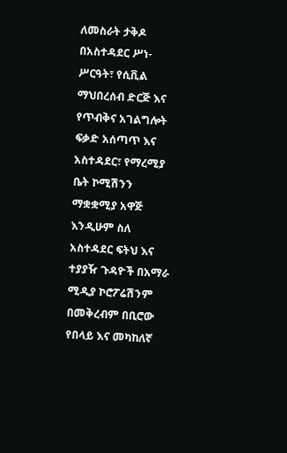ለመስራት ታቅዶ በአስተዳደር ሥነ-ሥርዓት፣ የሲቪል ማህበረሰብ ድርጅ እና የጥብቅና አገልግሎት ፍቃድ አሰጣጥ እና አስተዳደር፣ የማረሚያ ቤት ኮሚሽንን ማቋቋሚያ አዋጅ እንዲሁም ስለ አስተዳደር ፍትህ እና ተያያዥ ጉዳዮች በአማራ ሚዲያ ኮሮፖሬሽንም በመቅረብም በቢሮው የበላይ እና መካከለኛ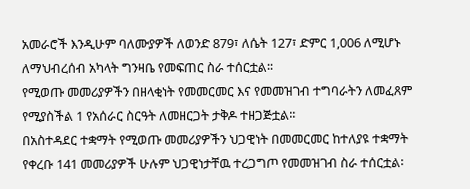አመራሮች እንዲሁም ባለሙያዎች ለወንድ 879፣ ለሴት 127፣ ድምር 1,006 ለሚሆኑ ለማህብረሰብ አካላት ግንዛቤ የመፍጠር ስራ ተሰርቷል፡፡
የሚወጡ መመሪያዎችን በዘላቂነት የመመርመር እና የመመዝገብ ተግባራትን ለመፈጸም የሚያስችል 1 የአሰራር ስርዓት ለመዘርጋት ታቅዶ ተዘጋጅቷል፡፡
በአስተዳደር ተቋማት የሚወጡ መመሪያዎችን ህጋዊነት በመመርመር ከተለያዩ ተቋማት የቀረቡ 141 መመሪያዎች ሁሉም ህጋዊነታቸዉ ተረጋግጦ የመመዝገብ ስራ ተሰርቷል፡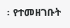፡ የተመዘገቡት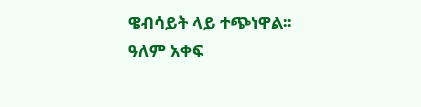ዌብሳይት ላይ ተጭነዋል፡፡
ዓለም አቀፍ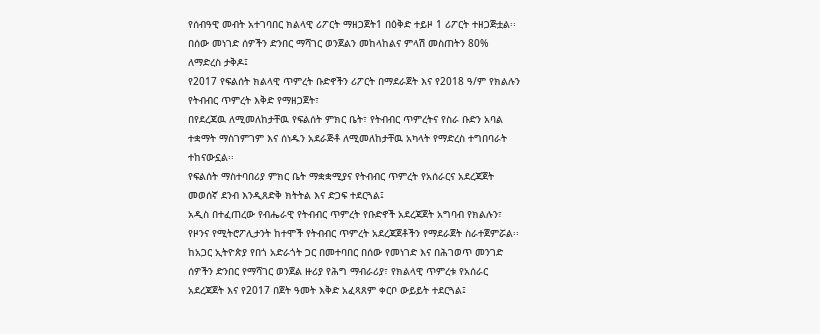የሰብዓዊ መብት አተገባበር ክልላዊ ሪፖርት ማዘጋጀት1 በዕቅድ ተይዞ 1 ሪፖርት ተዘጋጅቷል፡፡
በሰው መነገድ ሰዎችን ድንበር ማሻገር ወንጀልን መከላከልና ምላሽ መስጠትን 80% ለማድረስ ታቅዶ፤
የ2017 የፍልሰት ክልላዊ ጥምረት ቡድኖችን ሪፖርት በማደራጀት እና የ2018 ዓ/ም የክልሉን የትብብር ጥምረት እቅድ የማዘጋጀት፣
በየደረጃዉ ለሚመለከታቸዉ የፍልሰት ምክር ቤት፣ የትብብር ጥምረትና የስራ ቡድን አባል ተቋማት ማስገምገም እና ሰነዱን አደራጅቶ ለሚመለከታቸዉ አካላት የማድረስ ተግበባራት ተከናውኗል፡፡
የፍልሰት ማስተባበሪያ ምክር ቤት ማቋቋሚያና የትብብር ጥምረት የአሰራርና አደረጃጀት መወሰኛ ደንብ እንዲጸድቅ ክትትል እና ድጋፍ ተደርጓል፤
አዲስ በተፈጠረው የብሔራዊ የትብብር ጥምረት የቡድኖች አደረጃጀት አግባብ የክልሉን፣ የዞንና የሚትሮፖሊታንት ከተሞች የትብብር ጥምረት አደረጃጀቶችን የማደራጀት ስራተጀምሯል፡፡
ከአጋር ኢትዮጵያ የበጎ አድራጎት ጋር በመተባበር በሰው የመነገድ እና በሕገወጥ መንገድ ሰዎችን ድንበር የማሻገር ወንጀል ዙሪያ የሕግ ማብራሪያ፣ የክልላዊ ጥምረቱ የአሰራር አደረጃጀት እና የ2017 በጀት ዓመት እቅድ አፈጻጸም ቀርቦ ውይይት ተደርጓል፤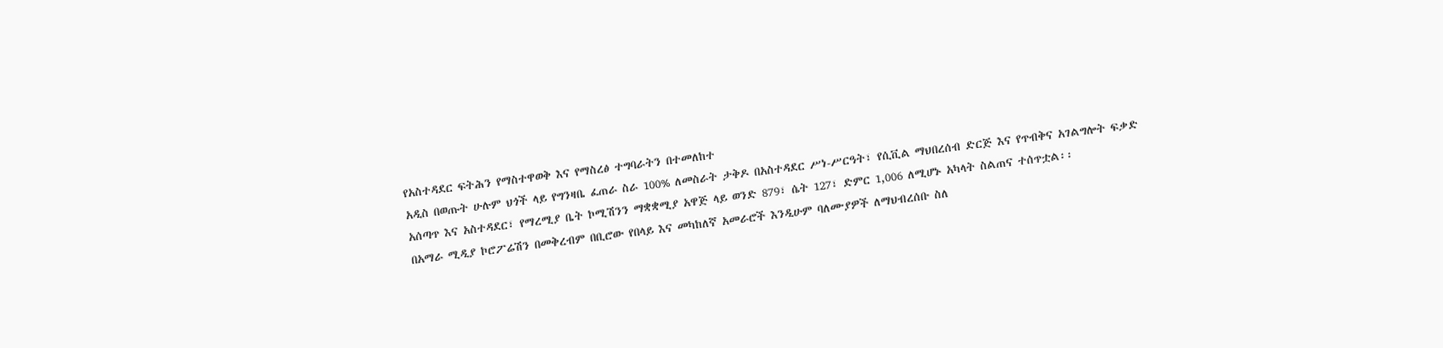የአስተዳደር ፍትሕን የማስተዋወቅ እና የማስረፅ ተግባራትን በተመለከተ
አዲስ በወጡት ሁሉም ህጎች ላይ የግንዛቤ ፈጠራ ስራ 100% ለመስራት ታቅዶ በአስተዳደር ሥነ-ሥርዓት፣ የሲቪል ማህበረሰብ ድርጅ እና የጥብቅና አገልግሎት ፍቃድ አሰጣጥ እና አስተዳደር፣ የማረሚያ ቤት ኮሚሽንን ማቋቋሚያ አዋጅ ላይ ወንድ 879፣ ሴት 127፣ ድምር 1,006 ለሚሆኑ አካላት ስልጠና ተሰጥቷል፡፡
በአማራ ሚዲያ ኮሮፖሬሽን በመቅረብም በቢሮው የበላይ እና መካከለኛ አመራሮች እንዲሁም ባለሙያዎች ለማህብረሰቡ ስለ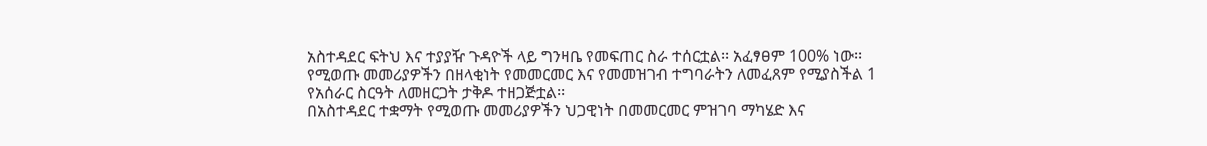አስተዳደር ፍትህ እና ተያያዥ ጉዳዮች ላይ ግንዛቤ የመፍጠር ስራ ተሰርቷል፡፡ አፈፃፀም 100% ነው፡፡
የሚወጡ መመሪያዎችን በዘላቂነት የመመርመር እና የመመዝገብ ተግባራትን ለመፈጸም የሚያስችል 1 የአሰራር ስርዓት ለመዘርጋት ታቅዶ ተዘጋጅቷል፡፡
በአስተዳደር ተቋማት የሚወጡ መመሪያዎችን ህጋዊነት በመመርመር ምዝገባ ማካሄድ እና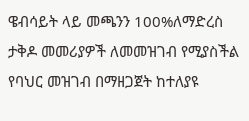ዌብሳይት ላይ መጫንን 100%ለማድረስ ታቅዶ መመሪያዎች ለመመዝገብ የሚያስችል የባህር መዝገብ በማዘጋጀት ከተለያዩ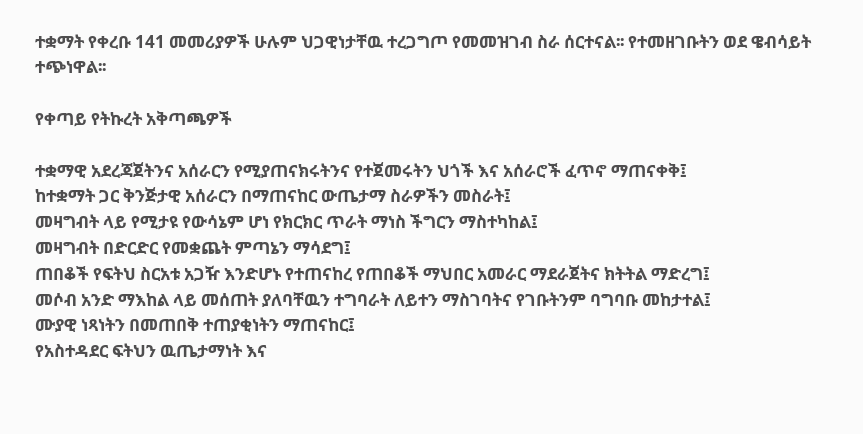ተቋማት የቀረቡ 141 መመሪያዎች ሁሉም ህጋዊነታቸዉ ተረጋግጦ የመመዝገብ ስራ ሰርተናል፡፡ የተመዘገቡትን ወደ ዌብሳይት ተጭነዋል፡፡

የቀጣይ የትኩረት አቅጣጫዎች

ተቋማዊ አደረጃጀትንና አሰራርን የሚያጠናክሩትንና የተጀመሩትን ህጎች እና አሰራሮች ፈጥኖ ማጠናቀቅ፤
ከተቋማት ጋር ቅንጅታዊ አሰራርን በማጠናከር ውጤታማ ስራዎችን መስራት፤
መዛግብት ላይ የሚታዩ የውሳኔም ሆነ የክርክር ጥራት ማነስ ችግርን ማስተካከል፤
መዛግብት በድርድር የመቋጨት ምጣኔን ማሳደግ፤
ጠበቆች የፍትህ ስርአቱ አጋዥ እንድሆኑ የተጠናከረ የጠበቆች ማህበር አመራር ማደራጀትና ክትትል ማድረግ፤
መሶብ አንድ ማእከል ላይ መሰጠት ያለባቸዉን ተግባራት ለይተን ማስገባትና የገቡትንም ባግባቡ መከታተል፤
ሙያዊ ነጻነትን በመጠበቅ ተጠያቂነትን ማጠናከር፤
የአስተዳደር ፍትህን ዉጤታማነት እና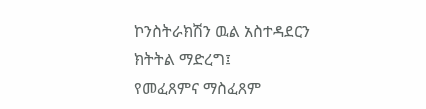ኮንስትራክሽን ዉል አስተዳደርን ክትትል ማድረግ፤
የመፈጸምና ማስፈጸም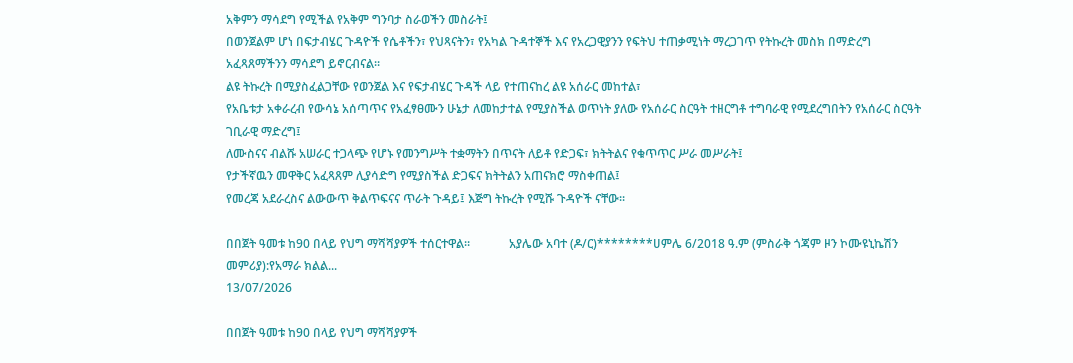አቅምን ማሳደግ የሚችል የአቅም ግንባታ ስራወችን መስራት፤
በወንጀልም ሆነ በፍታብሄር ጉዳዮች የሴቶችን፣ የህጻናትን፣ የአካል ጉዳተኞች እና የአረጋዊያንን የፍትህ ተጠቃሚነት ማረጋገጥ የትኩረት መስክ በማድረግ አፈጻጸማችንን ማሳደግ ይኖርብናል፡፡
ልዩ ትኩረት በሚያስፈልጋቸው የወንጀል እና የፍታብሄር ጉዳች ላይ የተጠናከረ ልዩ አሰራር መከተል፣
የአቤቱታ አቀራረብ የውሳኔ አሰጣጥና የአፈፃፀሙን ሁኔታ ለመከታተል የሚያስችል ወጥነት ያለው የአሰራር ስርዓት ተዘርግቶ ተግባራዊ የሚደረግበትን የአሰራር ስርዓት ገቢራዊ ማድረግ፤
ለሙስናና ብልሹ አሠራር ተጋላጭ የሆኑ የመንግሥት ተቋማትን በጥናት ለይቶ የድጋፍ፣ ክትትልና የቁጥጥር ሥራ መሥራት፤
የታችኛዉን መዋቅር አፈጻጸም ሊያሳድግ የሚያስችል ድጋፍና ክትትልን አጠናክሮ ማስቀጠል፤
የመረጃ አደራረስና ልውውጥ ቅልጥፍናና ጥራት ጉዳይ፤ እጅግ ትኩረት የሚሹ ጉዳዮች ናቸው፡፡

በበጀት ዓመቱ ከ90 በላይ የህግ ማሻሻያዎች ተሰርተዋል።             አያሌው አባተ (ዶ/ር)********ሀምሌ 6/2018 ዓ.ም (ምስራቅ ጎጃም ዞን ኮሙዩኒኬሽን መምሪያ):የአማራ ክልል...
13/07/2026

በበጀት ዓመቱ ከ90 በላይ የህግ ማሻሻያዎች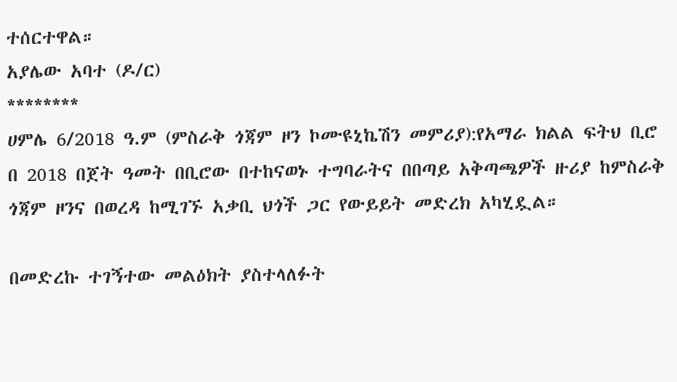ተሰርተዋል።
አያሌው አባተ (ዶ/ር)
********
ሀምሌ 6/2018 ዓ.ም (ምስራቅ ጎጃም ዞን ኮሙዩኒኬሽን መምሪያ):የአማራ ክልል ፍትህ ቢሮ በ 2018 በጀት ዓመት በቢሮው በተከናወኑ ተግባራትና በበጣይ አቅጣጫዎች ዙሪያ ከምስራቅ ጎጃም ዞንና በወረዳ ከሚገኙ አቃቢ ህጎች ጋር የውይይት መድረክ አካሂዷል።

በመድረኩ ተገኝተው መልዕክት ያስተላለፉት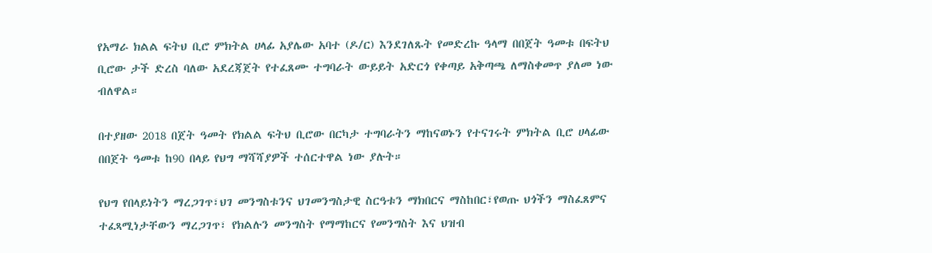የአማራ ክልል ፍትህ ቢሮ ምክትል ሀላፊ አያሌው አባተ (ዶ/ር) እንደገለጹት የመድረኩ ዓላማ በበጀት ዓመቱ በፍትህ ቢሮው ታች ድረስ ባለው አደረጃጀት የተፈጸሙ ተግባራት ውይይት አድርጎ የቀጣይ አቅጣጫ ለማስቀመጥ ያለመ ነው ብለዋል።

በተያዘው 2018 በጀት ዓመት የክልል ፍትህ ቢሮው በርካታ ተግባራትን ማከናወኑን የተናገሩት ምክትል ቢሮ ሀላፊው በበጀት ዓመቱ ከ90 በላይ የህግ ማሻሻያዎች ተሰርተዋል ነው ያሉት።

የህግ የበላይነትን ማረጋገጥ፣ህገ መንግስቱንና ህገመንግስታዊ ስርዓቱን ማክበርና ማስከበር፣የወጡ ህጎችን ማስፈጸምና ተፈጻሚነታቸውን ማረጋገጥ፣ የክልሉን መንግስት የማማከርና የመንግስት እና ህዝብ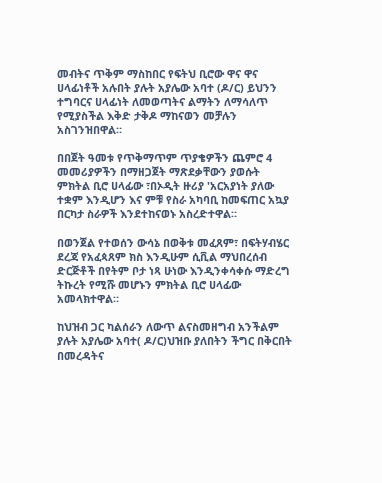መብትና ጥቅም ማስከበር የፍትህ ቢሮው ዋና ዋና ሀላፊነቶች አሉበት ያሉት አያሌው አባተ (ዶ/ር) ይህንን ተግባርና ሀላፊነት ለመወጣትና ልማትን ለማሳለጥ የሚያስችል እቅድ ታቅዶ ማከናወን መቻሉን አስገንዝበዋል።

በበጀት ዓመቱ የጥቅማጥም ጥያቄዎችን ጨምሮ 4 መመሪያዎችን በማዘጋጀት ማጽደቃቸውን ያወሱት ምክትል ቢሮ ሀላፊው ፣በኦዲት ዙሪያ 'አርአያነት ያለው ተቋም እንዲሆን እና ምቹ የስራ አካባቢ ከመፍጠር አኳያ በርካታ ስራዎች እንደተከናወኑ አስረድተዋል።

በወንጀል የተወሰን ውሳኔ በወቅቱ መፈጸም፣ በፍትሃብሄር ደረጃ የአፈጳጸም ክስ እንዲሁም ሲቪል ማህበረሰብ ድርጅቶች በየትም ቦታ ነጻ ሁነው እንዲንቀሳቀሱ ማድረግ ትኩረት የሚሹ መሆኑን ምክትል ቢሮ ሀላፊው አመላክተዋል።

ከህዝብ ጋር ካልሰራን ለውጥ ልናስመዘግብ አንችልም ያሉት አያሌው አባተ( ዶ/ር)ህዝቡ ያለበትን ችግር በቅርበት በመረዳትና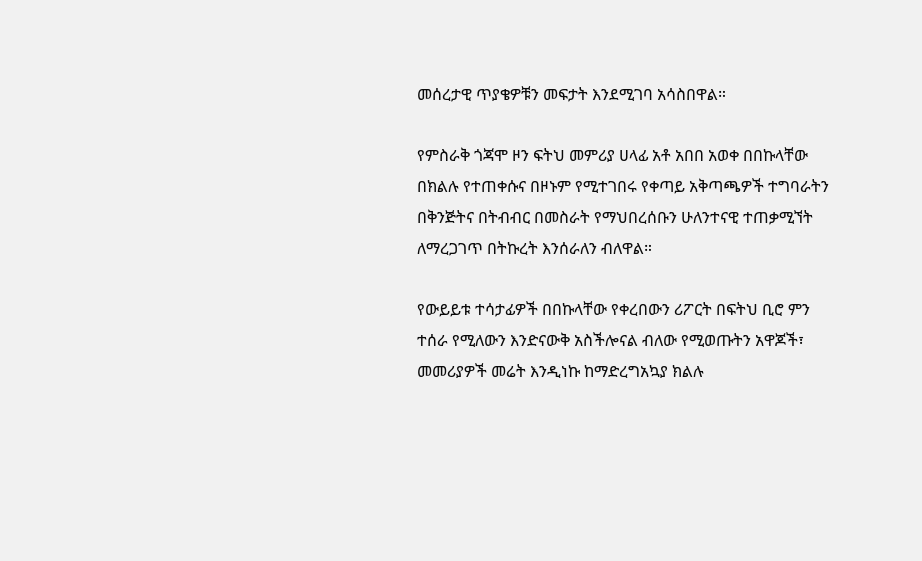መሰረታዊ ጥያቄዎቹን መፍታት እንደሚገባ አሳስበዋል።

የምስራቅ ጎጃሞ ዞን ፍትህ መምሪያ ሀላፊ አቶ አበበ አወቀ በበኩላቸው በክልሉ የተጠቀሱና በዞኑም የሚተገበሩ የቀጣይ አቅጣጫዎች ተግባራትን በቅንጅትና በትብብር በመስራት የማህበረሰቡን ሁለንተናዊ ተጠቃሚኘት ለማረጋገጥ በትኩረት እንሰራለን ብለዋል።

የውይይቱ ተሳታፊዎች በበኩላቸው የቀረበውን ሪፖርት በፍትህ ቢሮ ምን ተሰራ የሚለውን እንድናውቅ አስችሎናል ብለው የሚወጡትን አዋጆች፣ መመሪያዎች መሬት እንዲነኩ ከማድረግአኳያ ክልሉ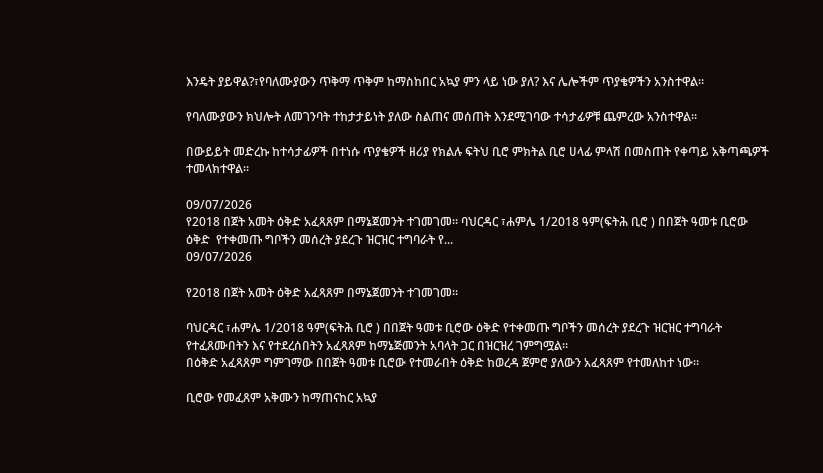እንዴት ያይዋል?፣የባለሙያውን ጥቅማ ጥቅም ከማስከበር አኳያ ምን ላይ ነው ያለ? እና ሌሎችም ጥያቄዎችን አንስተዋል።

የባለሙያውን ክህሎት ለመገንባት ተከታታይነት ያለው ስልጠና መሰጠት እንደሚገባው ተሳታፊዎቹ ጨምረው አንስተዋል።

በውይይት መድረኩ ከተሳታፊዎች በተነሱ ጥያቄዎች ዘሪያ የክልሉ ፍትህ ቢሮ ምክትል ቢሮ ሀላፊ ምላሽ በመስጠት የቀጣይ አቅጣጫዎች ተመላክተዋል።

09/07/2026
የ2018 በጀት አመት ዕቅድ አፈጻጸም በማኔጀመንት ተገመገመ። ባህርዳር ፣ሐምሌ 1/2018 ዓም(ፍትሕ ቢሮ ) በበጀት ዓመቱ ቢሮው ዕቅድ  የተቀመጡ ግቦችን መሰረት ያደረጉ ዝርዝር ተግባራት የ...
09/07/2026

የ2018 በጀት አመት ዕቅድ አፈጻጸም በማኔጀመንት ተገመገመ።

ባህርዳር ፣ሐምሌ 1/2018 ዓም(ፍትሕ ቢሮ ) በበጀት ዓመቱ ቢሮው ዕቅድ የተቀመጡ ግቦችን መሰረት ያደረጉ ዝርዝር ተግባራት የተፈጸሙበትን እና የተደረሰበትን አፈጻጸም ከማኔጅመንት አባላት ጋር በዝርዝረ ገምግሟል።
በዕቅድ አፈጻጸም ግምገማው በበጀት ዓመቱ ቢሮው የተመራበት ዕቅድ ከወረዳ ጀምሮ ያለውን አፈጻጸም የተመለከተ ነው።

ቢሮው የመፈጸም አቅሙን ከማጠናከር አኳያ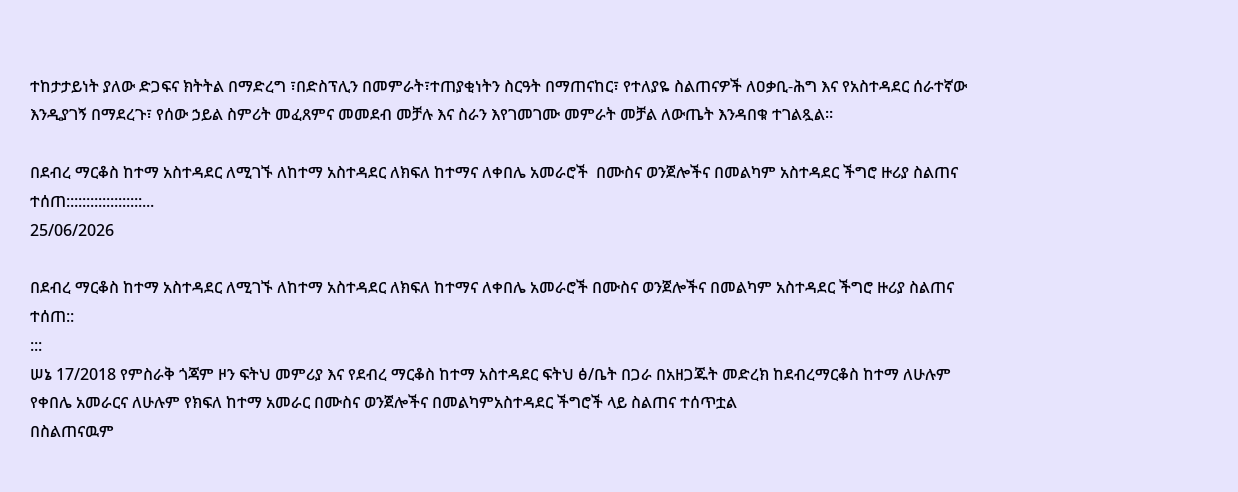ተከታታይነት ያለው ድጋፍና ክትትል በማድረግ ፣በድስፕሊን በመምራት፣ተጠያቂነትን ስርዓት በማጠናከር፣ የተለያዬ ስልጠናዎች ለዐቃቢ-ሕግ እና የአስተዳደር ሰራተኛው እንዲያገኝ በማደረጉ፣ የሰው ኃይል ስምሪት መፈጸምና መመደብ መቻሉ እና ስራን እየገመገሙ መምራት መቻል ለውጤት እንዳበቁ ተገልጿል።

በደብረ ማርቆስ ከተማ አስተዳደር ለሚገኙ ለከተማ አስተዳደር ለክፍለ ከተማና ለቀበሌ አመራሮች  በሙስና ወንጀሎችና በመልካም አስተዳደር ችግሮ ዙሪያ ስልጠና ተሰጠ:::::::::::::::::::...
25/06/2026

በደብረ ማርቆስ ከተማ አስተዳደር ለሚገኙ ለከተማ አስተዳደር ለክፍለ ከተማና ለቀበሌ አመራሮች በሙስና ወንጀሎችና በመልካም አስተዳደር ችግሮ ዙሪያ ስልጠና ተሰጠ::
:::
ሠኔ 17/2018 የምስራቅ ጎጃም ዞን ፍትህ መምሪያ እና የደብረ ማርቆስ ከተማ አስተዳደር ፍትህ ፅ/ቤት በጋራ በአዘጋጁት መድረክ ከደብረማርቆስ ከተማ ለሁሉም የቀበሌ አመራርና ለሁሉም የክፍለ ከተማ አመራር በሙስና ወንጀሎችና በመልካምአስተዳደር ችግሮች ላይ ስልጠና ተሰጥቷል
በስልጠናዉም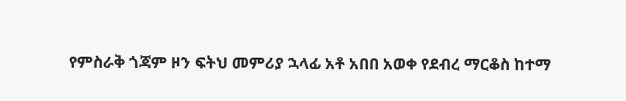የምስራቅ ጎጃም ዞን ፍትህ መምሪያ ኋላፊ አቶ አበበ አወቀ የደብረ ማርቆስ ከተማ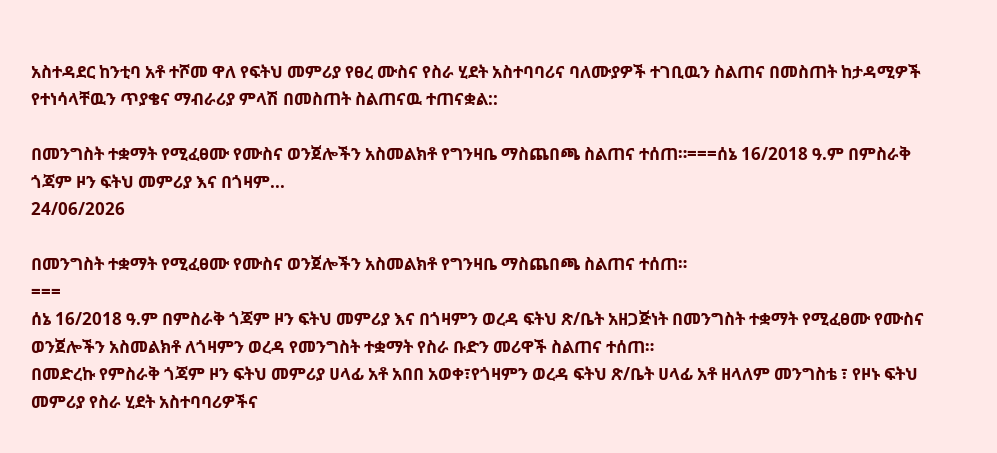አስተዳደር ከንቲባ አቶ ተሾመ ዋለ የፍትህ መምሪያ የፀረ ሙስና የስራ ሂደት አስተባባሪና ባለሙያዎች ተገቢዉን ስልጠና በመስጠት ከታዳሚዎች የተነሳላቸዉን ጥያቄና ማብራሪያ ምላሽ በመስጠት ስልጠናዉ ተጠናቋል::

በመንግስት ተቋማት የሚፈፀሙ የሙስና ወንጀሎችን አስመልክቶ የግንዛቤ ማስጨበጫ ስልጠና ተሰጠ።===ሰኔ 16/2018 ዓ.ም በምስራቅ ጎጃም ዞን ፍትህ መምሪያ እና በጎዛም...
24/06/2026

በመንግስት ተቋማት የሚፈፀሙ የሙስና ወንጀሎችን አስመልክቶ የግንዛቤ ማስጨበጫ ስልጠና ተሰጠ።
===
ሰኔ 16/2018 ዓ.ም በምስራቅ ጎጃም ዞን ፍትህ መምሪያ እና በጎዛምን ወረዳ ፍትህ ጽ/ቤት አዘጋጅነት በመንግስት ተቋማት የሚፈፀሙ የሙስና ወንጀሎችን አስመልክቶ ለጎዛምን ወረዳ የመንግስት ተቋማት የስራ ቡድን መሪዋች ስልጠና ተሰጠ።
በመድረኩ የምስራቅ ጎጃም ዞን ፍትህ መምሪያ ሀላፊ አቶ አበበ አወቀ፣የጎዛምን ወረዳ ፍትህ ጽ/ቤት ሀላፊ አቶ ዘላለም መንግስቴ ፣ የዞኑ ፍትህ መምሪያ የስራ ሂደት አስተባባሪዎችና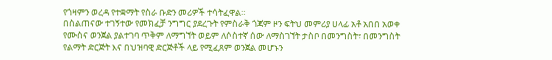የጎዛምን ወረዳ የተቋማት የስራ ቡድን መሪዎች ተሳትፈዋል።
በስልጠናው ተገኝተው የመክፈቻ ንግግር ያደረጉት የምስራቅ ጎጃም ዞን ፍትህ መምሪያ ሀላፊ አቶ አበበ አወቀ የሙስና ወንጀል ያልተገባ ጥቅም ለማግኘት ወይም ለሶስተኛ ሰው ለማስገኘት ታስቦ በመንግስት፣ በመንግስት የልማት ድርጅት እና በህዝባዊ ድርጅቶች ላይ የሚፈጸም ወንጀል መሆኑን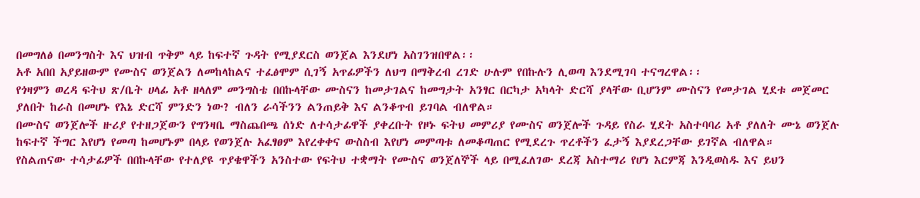በመግለፅ በመንግስት እና ህዝብ ጥቅም ላይ ከፍተኛ ጉዳት የሚያደርስ ወንጀል እንደሆነ አስገንዝበዋል፡፡
አቶ አበበ አያይዘውም የሙስና ወንጀልን ለመከላከልና ተፈፅሞም ሲገኝ አጥፊዎችን ለህግ በማቅረብ ረገድ ሁሉም የበኩሉን ሊወጣ እንደሚገባ ተናግረዋል፡፡
የጎዛምን ወረዳ ፍትህ ጽ/ቤት ሀላፊ አቶ ዘላለም መንግስቴ በበኩላቸው ሙስናን ከመታገልና ከመግታት አንፃር በርካታ አካላት ድርሻ ያላቸው ቢሆንም ሙስናን የመታገል ሂደቱ መጀመር ያለበት ከራስ በመሆኑ የእኔ ድርሻ ምንድን ነው? ብለን ራሳችንን ልንጠይቅ እና ልንቆጥብ ይገባል ብለዋል።
በሙስና ወንጀሎች ዙሪያ የተዘጋጀውን የግንዛቤ ማስጨበጫ ሰነድ ለተሳታፊዋች ያቀረቡት የዞኑ ፍትህ መምሪያ የሙስና ወንጀሎች ጉዳይ የስራ ሂደት አስተባባሪ አቶ ያለለት ሙኔ ወንጀሉ ከፍተኛ ችግር እየሆነ የመጣ ከመሆኑም በላይ የወንጀሉ አፈፃፀም እየረቀቀና ውስስብ እየሆነ መምጣቱ ለመቆጣጠር የሚደረጉ ጥረቶችን ፈታኝ እያደረጋቸው ይገኛል ብለዋል።
የስልጠናው ተሳታፊዎች በበኩላቸው የተለያዩ ጥያቄዋችን አንስተው የፍትህ ተቋማት የሙስና ወንጀለኞች ላይ በሚፈለገው ደረጃ አስተማሪ የሆነ እርምጃ እንዲወስዱ እና ይህን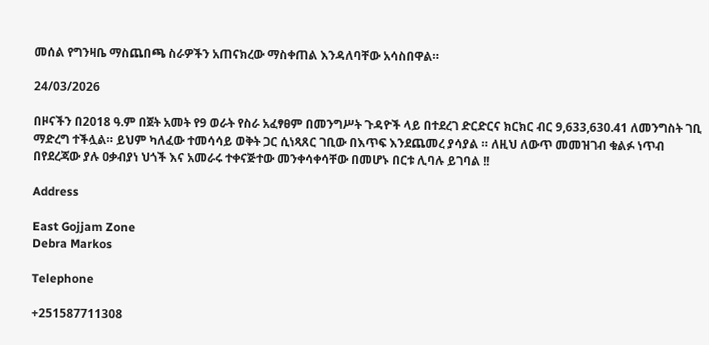መሰል የግንዛቤ ማስጨበጫ ስራዎችን አጠናክረው ማስቀጠል እንዳለባቸው አሳስበዋል።

24/03/2026

በዞናችን በ2018 ዓ.ም በጀት አመት የ9 ወራት የስራ አፈፃፀም በመንግሥት ጉዳዮች ላይ በተደረገ ድርድርና ክርክር ብር 9,633,630.41 ለመንግስት ገቢ ማድረግ ተችሏል። ይህም ካለፈው ተመሳሳይ ወቅት ጋር ሲነጻጸር ገቢው በእጥፍ እንደጨመረ ያሳያል ። ለዚህ ለውጥ መመዝገብ ቁልፉ ነጥብ በየደረጃው ያሉ ዐቃብያነ ህጎች እና አመራሩ ተቀናጅተው መንቀሳቀሳቸው በመሆኑ በርቱ ሊባሉ ይገባል !!

Address

East Gojjam Zone
Debra Markos

Telephone

+251587711308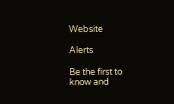Website

Alerts

Be the first to know and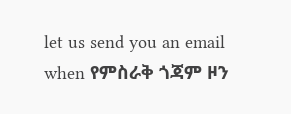let us send you an email when የምስራቅ ጎጃም ዞን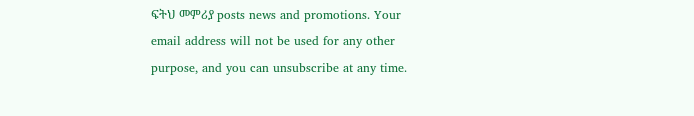ፍትህ መምሪያ posts news and promotions. Your email address will not be used for any other purpose, and you can unsubscribe at any time.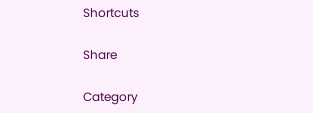Shortcuts

Share

Category